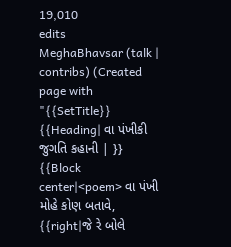19,010
edits
MeghaBhavsar (talk | contribs) (Created page with "{{SetTitle}} {{Heading| વા પંખીકી જુગતિ કહાની | }} {{Block center|<poem> વા પંખી મોહે કોણ બતાવે, {{right|જે રે બોલે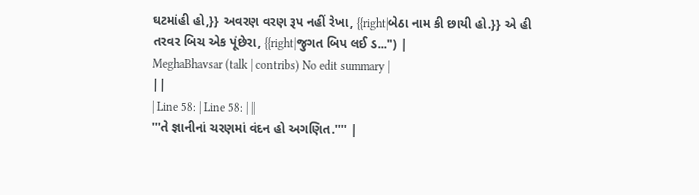ઘટમાંહી હો,}} અવરણ વરણ રૂપ નહીં રેખા, {{right|બેઠા નામ કી છાયી હો.}} એ હી તરવર બિચ એક પૂંછેરા, {{right|જુગત બિપ લઈ ડ...") |
MeghaBhavsar (talk | contribs) No edit summary |
||
| Line 58: | Line 58: | ||
'''તે જ્ઞાનીનાં ચરણમાં વંદન હો અગણિત.'''' |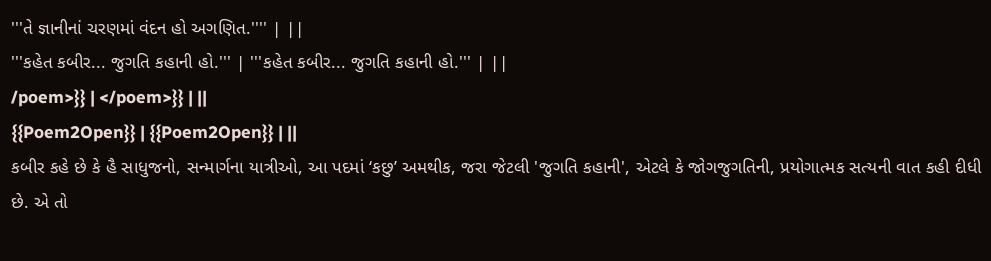'''તે જ્ઞાનીનાં ચરણમાં વંદન હો અગણિત.'''' | ||
'''કહેત કબીર... જુગતિ કહાની હો.''' | '''કહેત કબીર... જુગતિ કહાની હો.''' | ||
/poem>}} | </poem>}} | ||
{{Poem2Open}} | {{Poem2Open}} | ||
કબીર કહે છે કે હૈ સાધુજનો, સન્માર્ગના યાત્રીઓ, આ પદમાં ‘કછુ’ અમથીક, જરા જેટલી 'જુગતિ કહાની', એટલે કે જોગજુગતિની, પ્રયોગાત્મક સત્યની વાત કહી દીધી છે. એ તો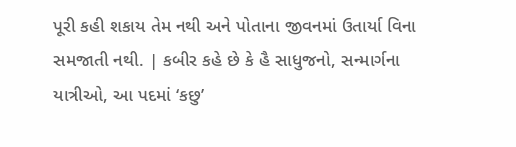પૂરી કહી શકાય તેમ નથી અને પોતાના જીવનમાં ઉતાર્યા વિના સમજાતી નથી. | કબીર કહે છે કે હૈ સાધુજનો, સન્માર્ગના યાત્રીઓ, આ પદમાં ‘કછુ’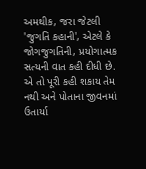અમથીક, જરા જેટલી 'જુગતિ કહાની', એટલે કે જોગજુગતિની, પ્રયોગાત્મક સત્યની વાત કહી દીધી છે. એ તો પૂરી કહી શકાય તેમ નથી અને પોતાના જીવનમાં ઉતાર્યા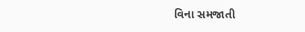વિના સમજાતી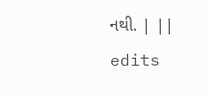નથી. | ||
edits